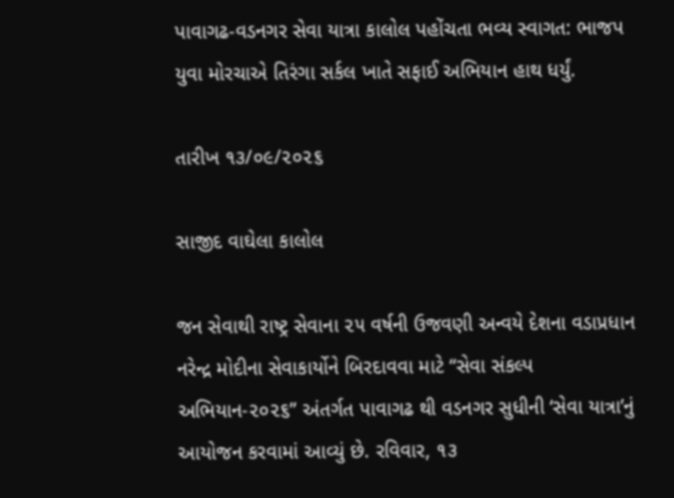પાવાગઢ-વડનગર સેવા યાત્રા કાલોલ પહોંચતા ભવ્ય સ્વાગત: ભાજપ યુવા મોરચાએ તિરંગા સર્કલ ખાતે સફાઈ અભિયાન હાથ ધર્યું.

તારીખ ૧૩/૦૯/૨૦૨૬

સાજીદ વાઘેલા કાલોલ

જન સેવાથી રાષ્ટ્ર સેવાના ૨૫ વર્ષની ઉજવણી અન્વયે દેશના વડાપ્રધાન નરેન્દ્ર મોદીના સેવાકાર્યોને બિરદાવવા માટે “સેવા સંકલ્પ અભિયાન-૨૦૨૬” અંતર્ગત પાવાગઢ થી વડનગર સુધીની ‘સેવા યાત્રા’નું આયોજન કરવામાં આવ્યું છે. રવિવાર, ૧૩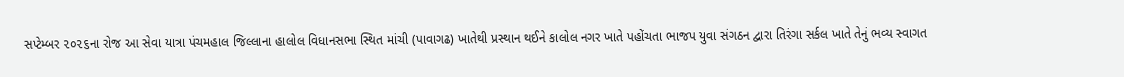સપ્ટેમ્બર ૨૦૨૬ના રોજ આ સેવા યાત્રા પંચમહાલ જિલ્લાના હાલોલ વિધાનસભા સ્થિત માંચી (પાવાગઢ) ખાતેથી પ્રસ્થાન થઈને કાલોલ નગર ખાતે પહોંચતા ભાજપ યુવા સંગઠન દ્વારા તિરંગા સર્કલ ખાતે તેનું ભવ્ય સ્વાગત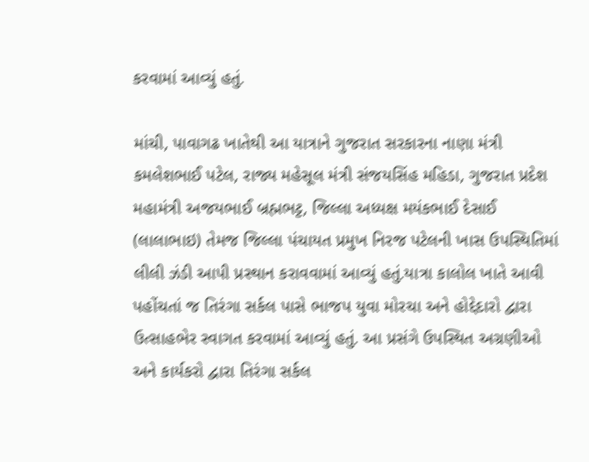કરવામાં આવ્યું હતું.

માંચી, પાવાગઢ ખાતેથી આ યાત્રાને ગુજરાત સરકારના નાણા મંત્રી કમલેશભાઈ પટેલ, રાજ્ય મહેસૂલ મંત્રી સંજયસિંહ મહિડા, ગુજરાત પ્રદેશ મહામંત્રી અજયભાઈ બ્રહ્મભટ્ટ, જિલ્લા અધ્યક્ષ મયંકભાઈ દેસાઈ (લાલાભાઇ) તેમજ જિલ્લા પંચાયત પ્રમુખ નિરજ પટેલની ખાસ ઉપસ્થિતિમાં લીલી ઝંડી આપી પ્રસ્થાન કરાવવામાં આવ્યું હતું.યાત્રા કાલોલ ખાતે આવી પહોંચતાં જ તિરંગા સર્કલ પાસે ભાજપ યુવા મોરચા અને હોદ્દેદારો દ્વારા ઉત્સાહભેર સ્વાગત કરવામાં આવ્યું હતું. આ પ્રસંગે ઉપસ્થિત અગ્રણીઓ અને કાર્યકરો દ્વારા તિરંગા સર્કલ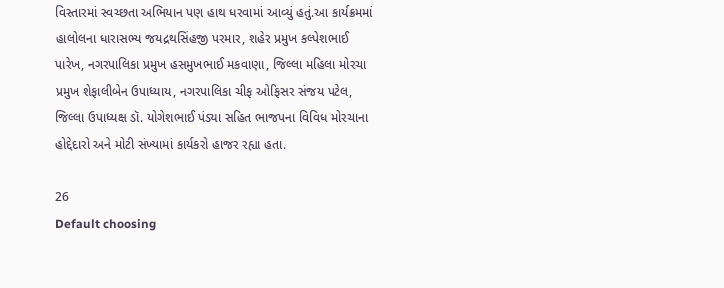વિસ્તારમાં સ્વચ્છતા અભિયાન પણ હાથ ધરવામાં આવ્યું હતું.આ કાર્યક્રમમાં હાલોલના ધારાસભ્ય જયદ્રથસિંહજી પરમાર, શહેર પ્રમુખ કલ્પેશભાઈ પારેખ, નગરપાલિકા પ્રમુખ હસમુખભાઈ મકવાણા, જિલ્લા મહિલા મોરચા પ્રમુખ શેફાલીબેન ઉપાધ્યાય, નગરપાલિકા ચીફ ઓફિસર સંજય પટેલ, જિલ્લા ઉપાધ્યક્ષ ડૉ. યોગેશભાઈ પંડ્યા સહિત ભાજપના વિવિધ મોરચાના હોદ્દેદારો અને મોટી સંખ્યામાં કાર્યકરો હાજર રહ્યા હતા.

26
Default choosing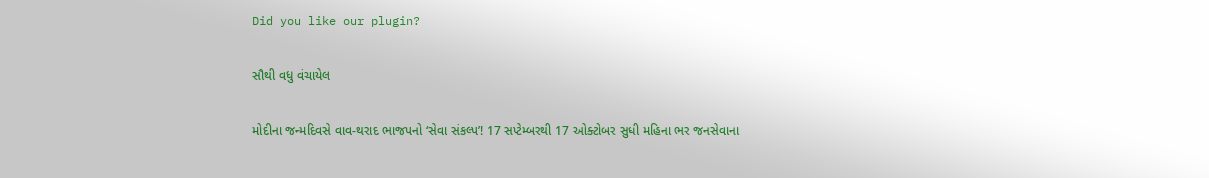Did you like our plugin?

સૌથી વધુ વંચાયેલ

મોદીના જન્મદિવસે વાવ-થરાદ ભાજપનો ‘સેવા સંકલ્પ’! 17 સપ્ટેમ્બરથી 17 ઓક્ટોબર સુધી મહિના ભર જનસેવાના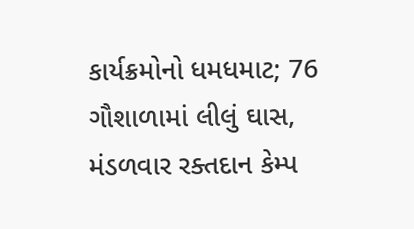કાર્યક્રમોનો ધમધમાટ; 76 ગૌશાળામાં લીલું ઘાસ, મંડળવાર રક્તદાન કેમ્પ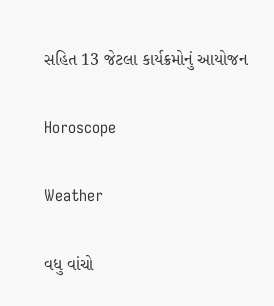સહિત 13 જેટલા કાર્યક્રમોનું આયોજન

Horoscope

Weather

વધુ વાંચો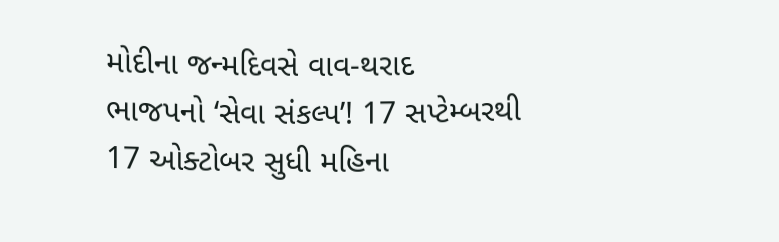મોદીના જન્મદિવસે વાવ-થરાદ ભાજપનો ‘સેવા સંકલ્પ’! 17 સપ્ટેમ્બરથી 17 ઓક્ટોબર સુધી મહિના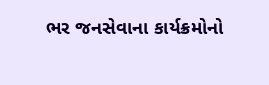ભર જનસેવાના કાર્યક્રમોનો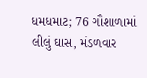ધમધમાટ; 76 ગૌશાળામાં લીલું ઘાસ, મંડળવાર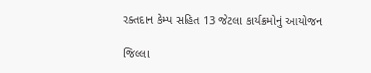રક્તદાન કેમ્પ સહિત 13 જેટલા કાર્યક્રમોનું આયોજન

જિલ્લા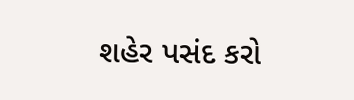શહેર પસંદ કરો